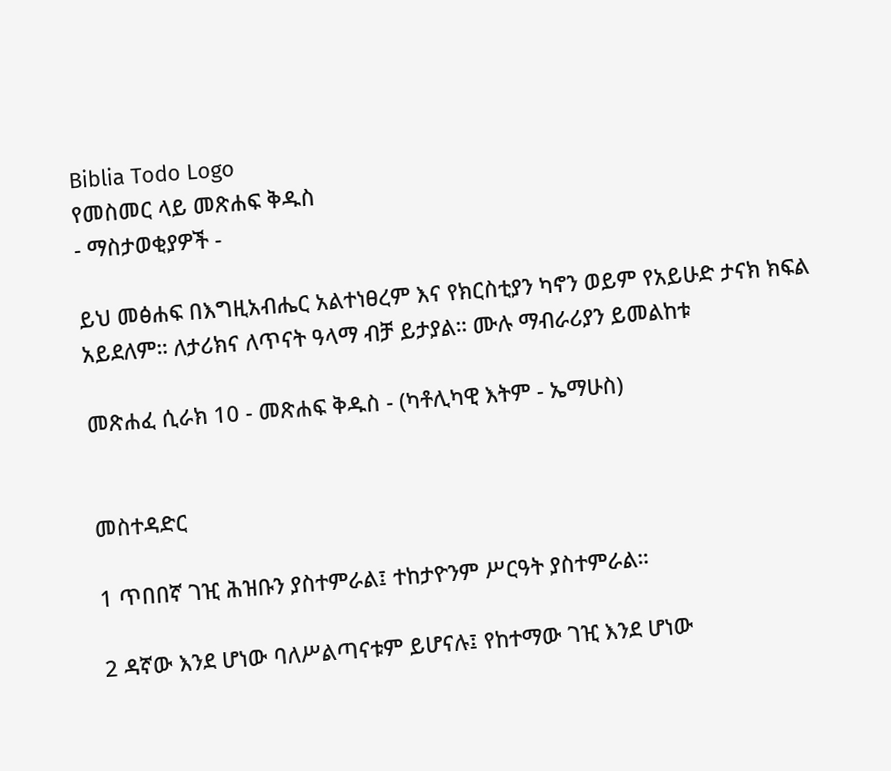Biblia Todo Logo
የመስመር ላይ መጽሐፍ ቅዱስ
- ማስታወቂያዎች -

ይህ መፅሐፍ በእግዚአብሔር አልተነፀረም እና የክርስቲያን ካኖን ወይም የአይሁድ ታናክ ክፍል አይደለም። ለታሪክና ለጥናት ዓላማ ብቻ ይታያል። ሙሉ ማብራሪያን ይመልከቱ

መጽሐፈ ሲራክ 10 - መጽሐፍ ቅዱስ - (ካቶሊካዊ እትም - ኤማሁስ)


መስተዳድር

1 ጥበበኛ ገዢ ሕዝቡን ያስተምራል፤ ተከታዮንም ሥርዓት ያስተምራል።

2 ዳኛው እንደ ሆነው ባለሥልጣናቱም ይሆናሉ፤ የከተማው ገዢ እንደ ሆነው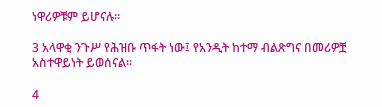ነዋሪዎቹም ይሆናሉ።

3 አላዋቂ ንጉሥ የሕዝቡ ጥፋት ነው፤ የአንዲት ከተማ ብልጽግና በመሪዎቿ አስተዋይነት ይወሰናል።

4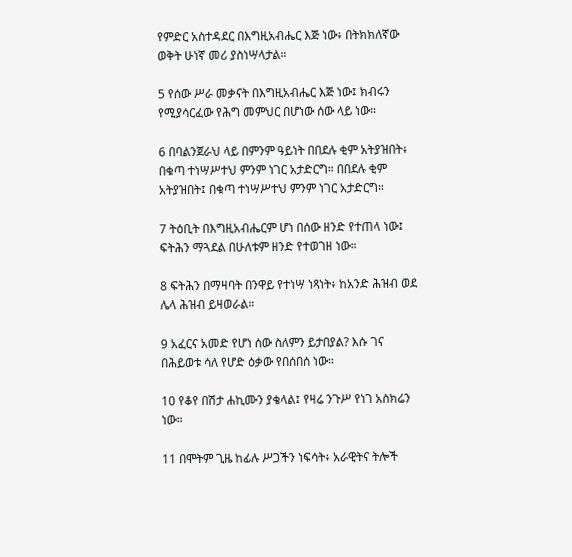የምድር አስተዳደር በእግዚአብሔር እጅ ነው፥ በትክክለኛው ወቅት ሁነኛ መሪ ያስነሣላታል።

5 የሰው ሥራ መቃናት በእግዚአብሔር እጅ ነው፤ ክብሩን የሚያሳርፈው የሕግ መምህር በሆነው ሰው ላይ ነው።

6 በባልንጀራህ ላይ በምንም ዓይነት በበደሉ ቂም አትያዝበት፥ በቁጣ ተነሣሥተህ ምንም ነገር አታድርግ። በበደሉ ቂም አትያዝበት፤ በቁጣ ተነሣሥተህ ምንም ነገር አታድርግ።

7 ትዕቢት በእግዚአብሔርም ሆነ በሰው ዘንድ የተጠላ ነው፤ ፍትሕን ማጓደል በሁለቱም ዘንድ የተወገዘ ነው።

8 ፍትሕን በማዛባት በንዋይ የተነሣ ነጻነት፥ ከአንድ ሕዝብ ወደ ሌላ ሕዝብ ይዛወራል።

9 አፈርና አመድ የሆነ ሰው ስለምን ይታበያል? እሱ ገና በሕይወቱ ሳለ የሆድ ዕቃው የበሰበሰ ነው።

10 የቆየ በሽታ ሐኪሙን ያቄላል፤ የዛሬ ንጉሥ የነገ አስክሬን ነው።

11 በሞትም ጊዜ ከፊሉ ሥጋችን ነፍሳት፥ አራዊትና ትሎች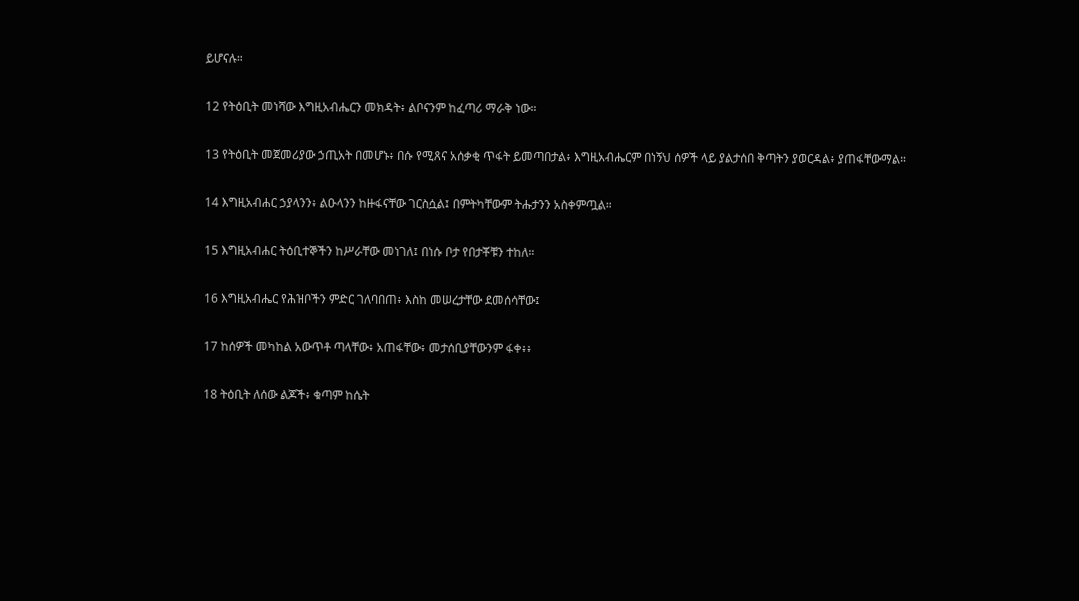ይሆናሉ።

12 የትዕቢት መነሻው እግዚአብሔርን መክዳት፥ ልቦናንም ከፈጣሪ ማራቅ ነው።

13 የትዕቢት መጀመሪያው ኃጢአት በመሆኑ፥ በሱ የሚጸና አሰቃቂ ጥፋት ይመጣበታል፥ እግዚአብሔርም በነኝህ ሰዎች ላይ ያልታሰበ ቅጣትን ያወርዳል፥ ያጠፋቸውማል።

14 እግዚአብሐር ኃያላንን፥ ልዑላንን ከዙፋናቸው ገርስሷል፤ በምትካቸውም ትሑታንን አስቀምጧል።

15 እግዚአብሐር ትዕቢተኞችን ከሥራቸው መነገለ፤ በነሱ ቦታ የበታቾቹን ተከለ።

16 እግዚአብሔር የሕዝቦችን ምድር ገለባበጠ፥ እስከ መሠረታቸው ደመሰሳቸው፤

17 ከሰዎች መካከል አውጥቶ ጣላቸው፥ አጠፋቸው፥ መታሰቢያቸውንም ፋቀ፥፥

18 ትዕቢት ለሰው ልጆች፥ ቁጣም ከሴት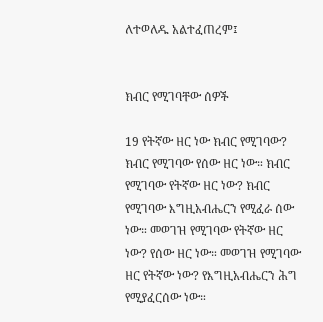ለተወለዱ አልተፈጠረም፤


ክብር የሚገባቸው ሰዎች

19 የትኛው ዘር ነው ክብር የሚገባው? ክብር የሚገባው የሰው ዘር ነው። ክብር የሚገባው የትኛው ዘር ነው? ክብር የሚገባው እግዚአብሔርን የሚፈራ ሰው ነው። መወገዝ የሚገባው የትኛው ዘር ነው? የሰው ዘር ነው። መወገዝ የሚገባው ዘር የትኛው ነው? የእግዚአብሔርን ሕግ የሚያፈርሰው ነው።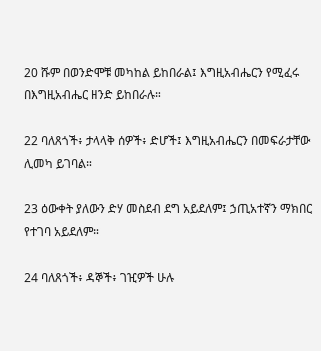20 ሹም በወንድሞቹ መካከል ይከበራል፤ እግዚአብሔርን የሚፈሩ በእግዚአብሔር ዘንድ ይከበራሉ።

22 ባለጸጎች፥ ታላላቅ ሰዎች፥ ድሆች፤ እግዚአብሔርን በመፍራታቸው ሊመካ ይገባል።

23 ዕውቀት ያለውን ድሃ መስደብ ደግ አይደለም፤ ኃጢአተኛን ማክበር የተገባ አይደለም።

24 ባለጸጎች፥ ዳኞች፥ ገዢዎች ሁሉ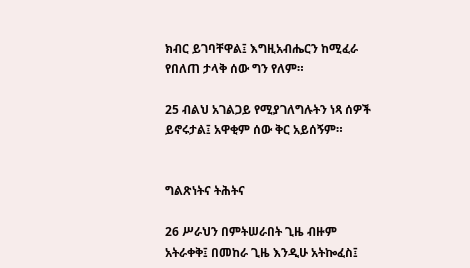ክብር ይገባቸዋል፤ እግዚአብሔርን ከሚፈራ የበለጠ ታላቅ ሰው ግን የለም።

25 ብልህ አገልጋይ የሚያገለግሉትን ነጻ ሰዎች ይኖሩታል፤ አዋቂም ሰው ቅር አይሰኝም።


ግልጽነትና ትሕትና

26 ሥራህን በምትሠራበት ጊዜ ብዙም አትራቀቅ፤ በመከራ ጊዜ እንዲሁ አትኰፈስ፤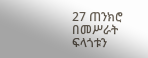27 ጠንክሮ በመሥራት ፍላጎቱን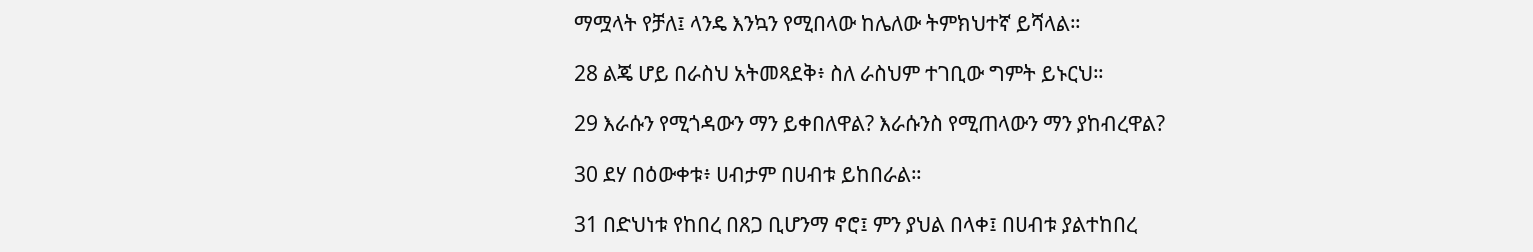ማሟላት የቻለ፤ ላንዴ እንኳን የሚበላው ከሌለው ትምክህተኛ ይሻላል።

28 ልጄ ሆይ በራስህ አትመጻደቅ፥ ስለ ራስህም ተገቢው ግምት ይኑርህ።

29 እራሱን የሚጎዳውን ማን ይቀበለዋል? እራሱንስ የሚጠላውን ማን ያከብረዋል?

30 ደሃ በዕውቀቱ፥ ሀብታም በሀብቱ ይከበራል።

31 በድህነቱ የከበረ በጸጋ ቢሆንማ ኖሮ፤ ምን ያህል በላቀ፤ በሀብቱ ያልተከበረ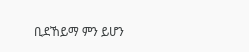ቢደኸይማ ምን ይሆን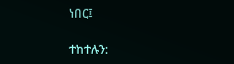ነበር፤

ተከተሉን: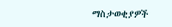ማስታወቂያዎች